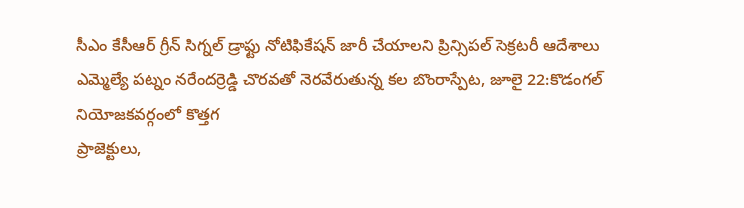సీఎం కేసీఆర్ గ్రీన్ సిగ్నల్ డ్రాఫ్టు నోటిఫికేషన్ జారీ చేయాలని ప్రిన్సిపల్ సెక్రటరీ ఆదేశాలు ఎమ్మెల్యే పట్నం నరేందర్రెడ్డి చొరవతో నెరవేరుతున్న కల బొంరాస్పేట, జూలై 22:కొడంగల్ నియోజకవర్గంలో కొత్తగ
ప్రాజెక్టులు,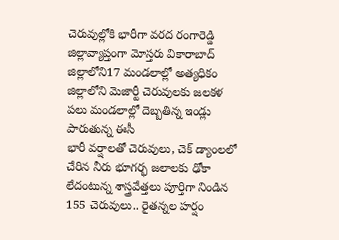చెరువుల్లోకి భారీగా వరద రంగారెడ్డి జిల్లావ్యాప్తంగా మోస్తరు వికారాబాద్ జిల్లాలోని17 మండలాల్లో అత్యధికం జిల్లాలోని మెజార్టీ చెరువులకు జలకళ పలు మండలాల్లో దెబ్బతిన్న ఇండ్లు పారుతున్న ఈసీ
భారీ వర్షాలతో చెరువులు, చెక్ డ్యాంలలో చేరిన నీరు భూగర్భ జలాలకు ఢోకా లేదంటున్న శాస్త్రవేత్తలు పూర్తిగా నిండిన 155 చెరువులు.. రైతన్నల హర్షం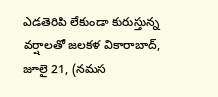ఎడతెరిపి లేకుండా కురుస్తున్న వర్షాలతో జలకళ వికారాబాద్, జూలై 21, (నమస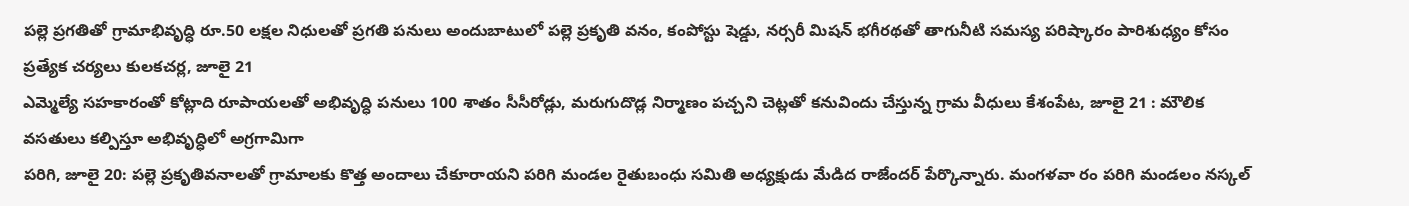పల్లె ప్రగతితో గ్రామాభివృద్ధి రూ.50 లక్షల నిధులతో ప్రగతి పనులు అందుబాటులో పల్లె ప్రకృతి వనం, కంపోస్టు షెడ్డు, నర్సరీ మిషన్ భగీరథతో తాగునీటి సమస్య పరిష్కారం పారిశుధ్యం కోసం ప్రత్యేక చర్యలు కులకచర్ల, జూలై 21
ఎమ్మెల్యే సహకారంతో కోట్లాది రూపాయలతో అభివృద్ధి పనులు 100 శాతం సీసీరోడ్లు, మరుగుదొడ్ల నిర్మాణం పచ్చని చెట్లతో కనువిందు చేస్తున్న గ్రామ వీధులు కేశంపేట, జూలై 21 : మౌలిక వసతులు కల్పిస్తూ అభివృద్ధిలో అగ్రగామిగా
పరిగి, జూలై 20: పల్లె ప్రకృతివనాలతో గ్రామాలకు కొత్త అందాలు చేకూరాయని పరిగి మండల రైతుబంధు సమితి అధ్యక్షుడు మేడిద రాజేందర్ పేర్కొన్నారు. మంగళవా రం పరిగి మండలం నస్కల్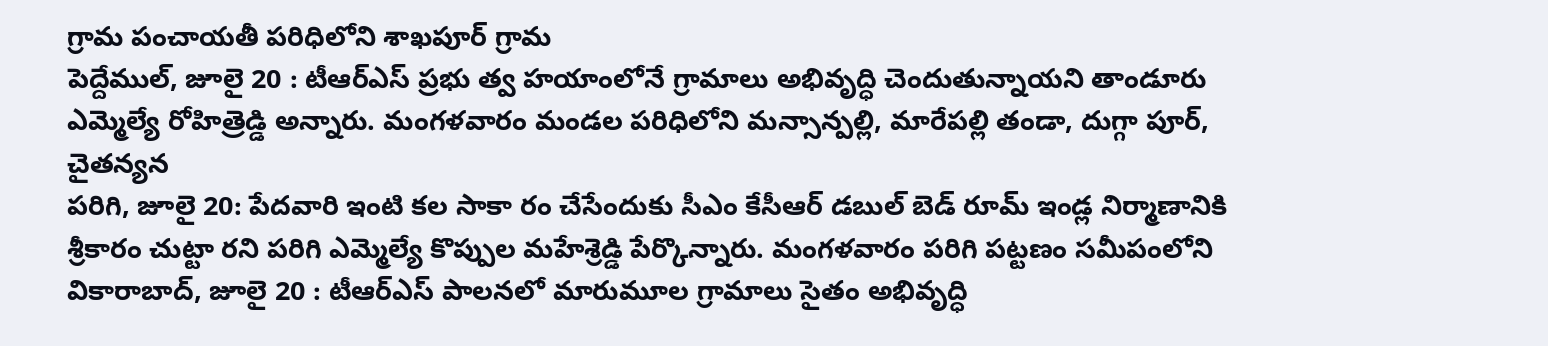గ్రామ పంచాయతీ పరిధిలోని శాఖపూర్ గ్రామ
పెద్దేముల్, జూలై 20 : టీఆర్ఎస్ ప్రభు త్వ హయాంలోనే గ్రామాలు అభివృద్ధి చెందుతున్నాయని తాండూరు ఎమ్మెల్యే రోహిత్రెడ్డి అన్నారు. మంగళవారం మండల పరిధిలోని మన్సాన్పల్లి, మారేపల్లి తండా, దుగ్గా పూర్, చైతన్యన
పరిగి, జూలై 20: పేదవారి ఇంటి కల సాకా రం చేసేందుకు సీఎం కేసీఆర్ డబుల్ బెడ్ రూమ్ ఇండ్ల నిర్మాణానికి శ్రీకారం చుట్టా రని పరిగి ఎమ్మెల్యే కొప్పుల మహేశ్రెడ్డి పేర్కొన్నారు. మంగళవారం పరిగి పట్టణం సమీపంలోని
వికారాబాద్, జూలై 20 : టీఆర్ఎస్ పాలనలో మారుమూల గ్రామాలు సైతం అభివృద్ధి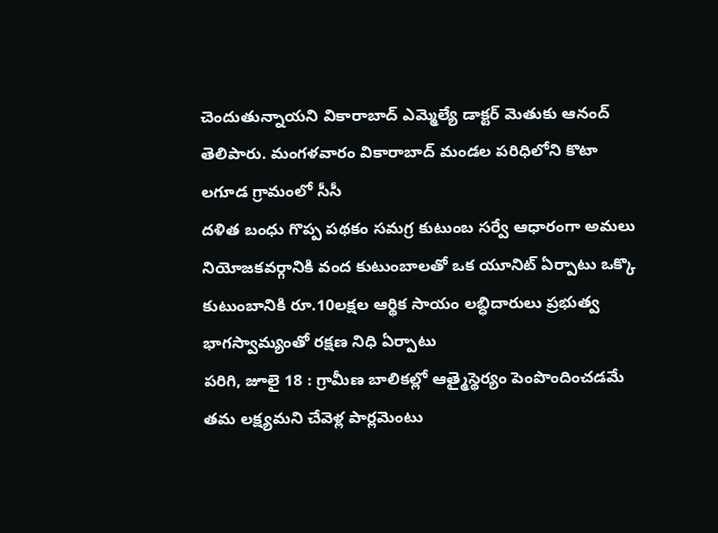చెందుతున్నాయని వికారాబాద్ ఎమ్మెల్యే డాక్టర్ మెతుకు ఆనంద్ తెలిపారు. మంగళవారం వికారాబాద్ మండల పరిధిలోని కొటా లగూడ గ్రామంలో సీసీ
దళిత బంధు గొప్ప పథకం సమగ్ర కుటుంబ సర్వే ఆధారంగా అమలు నియోజకవర్గానికి వంద కుటుంబాలతో ఒక యూనిట్ ఏర్పాటు ఒక్కొ కుటుంబానికి రూ.10లక్షల ఆర్థిక సాయం లబ్ధిదారులు ప్రభుత్వ భాగస్వామ్యంతో రక్షణ నిధి ఏర్పాటు
పరిగి, జూలై 18 : గ్రామీణ బాలికల్లో ఆత్మైస్థెర్యం పెంపొందించడమే తమ లక్ష్యమని చేవెళ్ల పార్లమెంటు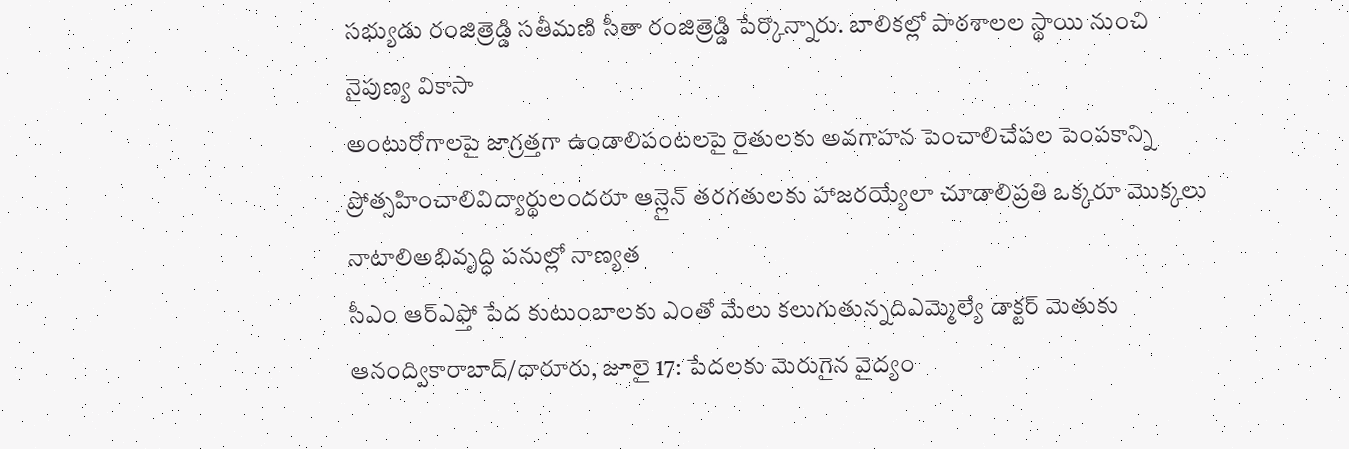సభ్యుడు రంజిత్రెడ్డి సతీమణి సీతా రంజిత్రెడ్డి పేర్కొన్నారు. బాలికల్లో పాఠశాలల స్థాయి నుంచి నైపుణ్య వికాసా
అంటురోగాలపై జాగ్రత్తగా ఉండాలిపంటలపై రైతులకు అవగాహన పెంచాలిచేపల పెంపకాన్ని ప్రోత్సహించాలివిద్యార్థులందరూ ఆన్లైన్ తరగతులకు హాజరయ్యేలా చూడాలిప్రతి ఒక్కరూ మొక్కలు నాటాలిఅభివృద్ధి పనుల్లో నాణ్యత
సీఎం ఆర్ఎఫ్తో పేద కుటుంబాలకు ఎంతో మేలు కలుగుతున్నదిఎమ్మెల్యే డాక్టర్ మెతుకు ఆనంద్వికారాబాద్/ధారూరు, జూలై 17: పేదలకు మెరుగైన వైద్యం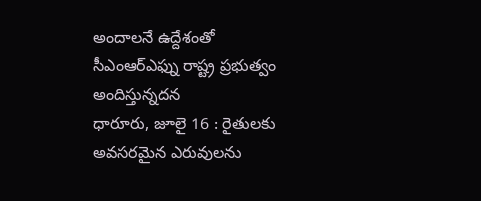అందాలనే ఉద్దేశంతో సీఎంఆర్ఎఫ్ను రాష్ట్ర ప్రభుత్వం అందిస్తున్నదన
ధారూరు, జూలై 16 : రైతులకు అవసరమైన ఎరువులను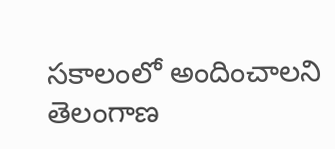సకాలంలో అందించాలని తెలంగాణ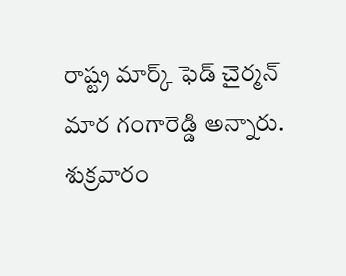రాష్ట్ర మార్క్ ఫెడ్ చైర్మన్ మార గంగారెడ్డి అన్నారు. శుక్రవారం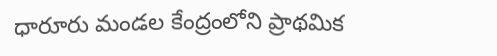ధారూరు మండల కేంద్రంలోని ప్రాథమిక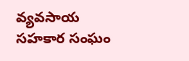వ్యవసాయ సహకార సంఘం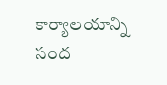కార్యాలయాన్ని సంద